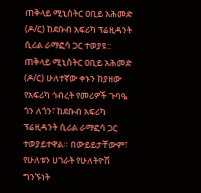ጠቅላይ ሚኒስትር ዐቢይ አሕመድ (ዶ/ር) ከደቡብ አፍሪካ ፕሬዚዳንት ሲሪል ራማፎሳ ጋር ተወያዩ::
ጠቅላይ ሚኒስትር ዐቢይ አሕመድ (ዶ/ር) ሁለተኛው ቀኑን ከያዘው የአፍሪካ ኅብረት የመሪዎች ጉባዔ ጎን ለጎን፣ ከደቡብ አፍሪካ ፕሬዚዳንት ሲሪል ራማፎሳ ጋር ተወያይተዋል። በውይይታቸውም፣ የሁለቱን ሀገራት የሁለትዮሽ ግንኙነት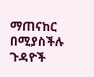ማጠናከር በሚያስችሉ ጉዳዮች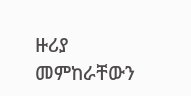ዙሪያ መምከራቸውን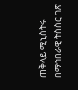ጠቅላይ ሚኒስትሩ በማኅበራዊ ትስስር ገጽ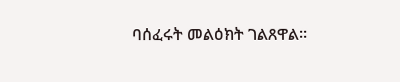ባሰፈሩት መልዕክት ገልጸዋል።